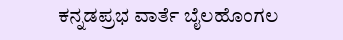ಕನ್ನಡಪ್ರಭ ವಾರ್ತೆ ಬೈಲಹೊಂಗಲ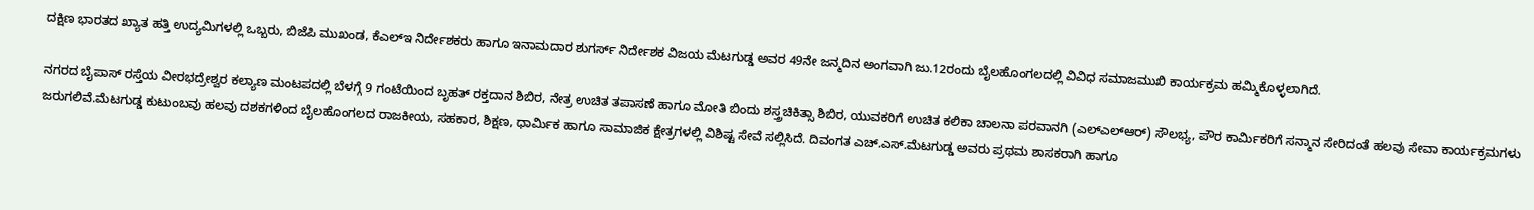ದಕ್ಷಿಣ ಭಾರತದ ಖ್ಯಾತ ಹತ್ತಿ ಉದ್ಯಮಿಗಳಲ್ಲಿ ಒಬ್ಬರು, ಬಿಜೆಪಿ ಮುಖಂಡ, ಕೆಎಲ್‌ಇ ನಿರ್ದೇಶಕರು ಹಾಗೂ ಇನಾಮದಾರ ಶುಗರ್ಸ್ ನಿರ್ದೇಶಕ ವಿಜಯ ಮೆಟಗುಡ್ಡ ಅವರ 49ನೇ ಜನ್ಮದಿನ ಅಂಗವಾಗಿ ಜು.12ರಂದು ಬೈಲಹೊಂಗಲದಲ್ಲಿ ವಿವಿಧ ಸಮಾಜಮುಖಿ ಕಾರ್ಯಕ್ರಮ ಹಮ್ಮಿಕೊಳ್ಳಲಾಗಿದೆ.

ನಗರದ ಬೈಪಾಸ್ ರಸ್ತೆಯ ವೀರಭದ್ರೇಶ್ವರ ಕಲ್ಯಾಣ ಮಂಟಪದಲ್ಲಿ ಬೆಳಗ್ಗೆ 9 ಗಂಟೆಯಿಂದ ಬೃಹತ್ ರಕ್ತದಾನ ಶಿಬಿರ, ನೇತ್ರ ಉಚಿತ ತಪಾಸಣೆ ಹಾಗೂ ಮೋತಿ ಬಿಂದು ಶಸ್ತ್ರಚಿಕಿತ್ಸಾ ಶಿಬಿರ, ಯುವಕರಿಗೆ ಉಚಿತ ಕಲಿಕಾ ಚಾಲನಾ ಪರವಾನಗಿ (ಎಲ್ಎಲ್ಆರ್) ಸೌಲಭ್ಯ, ಪೌರ ಕಾರ್ಮಿಕರಿಗೆ ಸನ್ಮಾನ ಸೇರಿದಂತೆ ಹಲವು ಸೇವಾ ಕಾರ್ಯಕ್ರಮಗಳು ಜರುಗಲಿವೆ.ಮೆಟಗುಡ್ಡ ಕುಟುಂಬವು ಹಲವು ದಶಕಗಳಿಂದ ಬೈಲಹೊಂಗಲದ ರಾಜಕೀಯ, ಸಹಕಾರ, ಶಿಕ್ಷಣ, ಧಾರ್ಮಿಕ ಹಾಗೂ ಸಾಮಾಜಿಕ ಕ್ಷೇತ್ರಗಳಲ್ಲಿ ವಿಶಿಷ್ಟ ಸೇವೆ ಸಲ್ಲಿಸಿದೆ. ದಿವಂಗತ ಎಚ್.ಎಸ್.ಮೆಟಗುಡ್ಡ ಅವರು ಪ್ರಥಮ ಶಾಸಕರಾಗಿ ಹಾಗೂ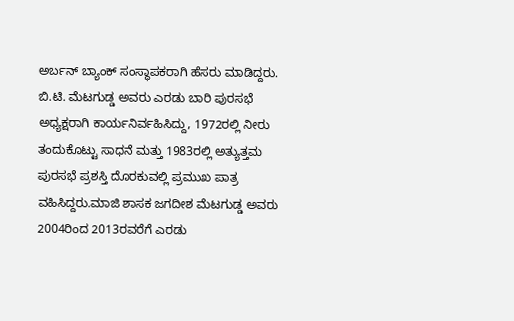ಅರ್ಬನ್ ಬ್ಯಾಂಕ್ ಸಂಸ್ಥಾಪಕರಾಗಿ ಹೆಸರು ಮಾಡಿದ್ದರು. ಬಿ.ಟಿ. ಮೆಟಗುಡ್ಡ ಅವರು ಎರಡು ಬಾರಿ ಪುರಸಭೆ ಅಧ್ಯಕ್ಷರಾಗಿ ಕಾರ್ಯನಿರ್ವಹಿಸಿದ್ದು, 1972ರಲ್ಲಿ ನೀರು ತಂದುಕೊಟ್ಟು ಸಾಧನೆ ಮತ್ತು 1983ರಲ್ಲಿ ಅತ್ಯುತ್ತಮ ಪುರಸಭೆ ಪ್ರಶಸ್ತಿ ದೊರಕುವಲ್ಲಿ ಪ್ರಮುಖ ಪಾತ್ರ ವಹಿಸಿದ್ದರು.ಮಾಜಿ ಶಾಸಕ ಜಗದೀಶ ಮೆಟಗುಡ್ಡ ಅವರು 2004ರಿಂದ 2013ರವರೆಗೆ ಎರಡು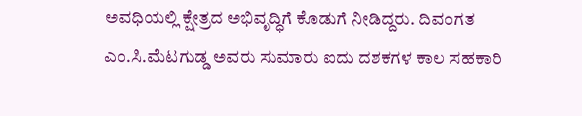ಅವಧಿಯಲ್ಲಿ ಕ್ಷೇತ್ರದ ಅಭಿವೃದ್ಧಿಗೆ ಕೊಡುಗೆ ನೀಡಿದ್ದರು. ದಿವಂಗತ ಎಂ.ಸಿ.ಮೆಟಗುಡ್ಡ ಅವರು ಸುಮಾರು ಐದು ದಶಕಗಳ ಕಾಲ ಸಹಕಾರಿ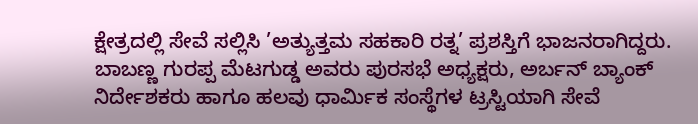ಕ್ಷೇತ್ರದಲ್ಲಿ ಸೇವೆ ಸಲ್ಲಿಸಿ ’ಅತ್ಯುತ್ತಮ ಸಹಕಾರಿ ರತ್ನ’ ಪ್ರಶಸ್ತಿಗೆ ಭಾಜನರಾಗಿದ್ದರು. ಬಾಬಣ್ಣ ಗುರಪ್ಪ ಮೆಟಗುಡ್ಡ ಅವರು ಪುರಸಭೆ ಅಧ್ಯಕ್ಷರು, ಅರ್ಬನ್ ಬ್ಯಾಂಕ್ ನಿರ್ದೇಶಕರು ಹಾಗೂ ಹಲವು ಧಾರ್ಮಿಕ ಸಂಸ್ಥೆಗಳ ಟ್ರಸ್ಟಿಯಾಗಿ ಸೇವೆ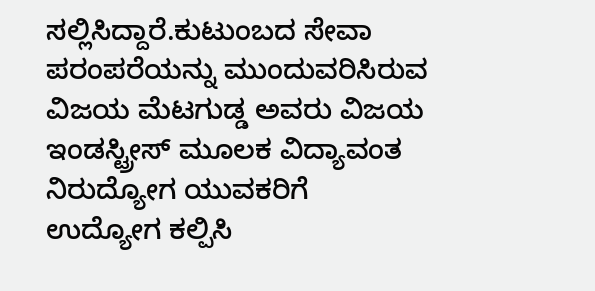ಸಲ್ಲಿಸಿದ್ದಾರೆ.ಕುಟುಂಬದ ಸೇವಾ ಪರಂಪರೆಯನ್ನು ಮುಂದುವರಿಸಿರುವ ವಿಜಯ ಮೆಟಗುಡ್ಡ ಅವರು ವಿಜಯ ಇಂಡಸ್ಟ್ರೀಸ್ ಮೂಲಕ ವಿದ್ಯಾವಂತ ನಿರುದ್ಯೋಗ ಯುವಕರಿಗೆ ಉದ್ಯೋಗ ಕಲ್ಪಿಸಿ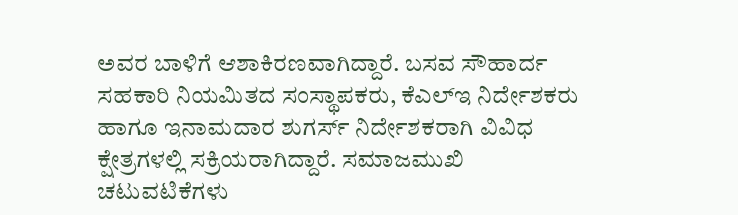ಅವರ ಬಾಳಿಗೆ ಆಶಾಕಿರಣವಾಗಿದ್ದಾರೆ. ಬಸವ ಸೌಹಾರ್ದ ಸಹಕಾರಿ ನಿಯಮಿತದ ಸಂಸ್ಥಾಪಕರು, ಕೆಎಲ್‌ಇ ನಿರ್ದೇಶಕರು ಹಾಗೂ ಇನಾಮದಾರ ಶುಗರ್ಸ್ ನಿರ್ದೇಶಕರಾಗಿ ವಿವಿಧ ಕ್ಷೇತ್ರಗಳಲ್ಲಿ ಸಕ್ರಿಯರಾಗಿದ್ದಾರೆ. ಸಮಾಜಮುಖಿ ಚಟುವಟಿಕೆಗಳು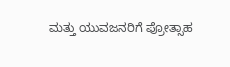ಮತ್ತು ಯುವಜನರಿಗೆ ಪ್ರೋತ್ಸಾಹ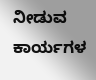ನೀಡುವ ಕಾರ್ಯಗಳ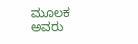ಮೂಲಕ ಅವರು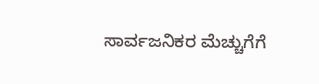ಸಾರ್ವಜನಿಕರ ಮೆಚ್ಚುಗೆಗೆ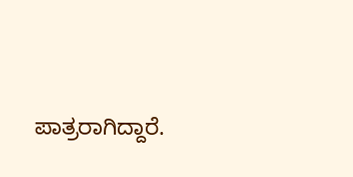ಪಾತ್ರರಾಗಿದ್ದಾರೆ.